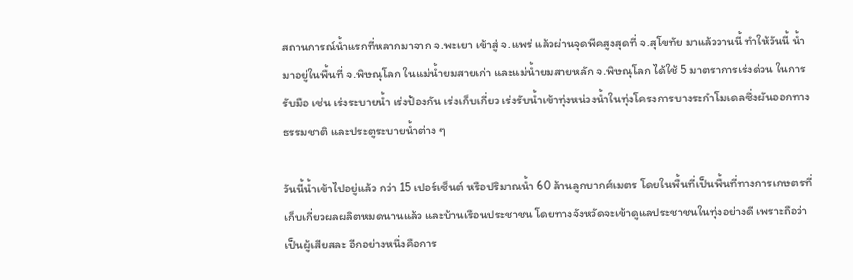สถานการณ์น้ำแรกที่หลากมาจาก จ.พะเยา เข้าสู่ จ.แพร่ แล้วผ่านจุดพีคสูงสุดที่ จ.สุโขทัย มาแล้ววานนี้ ทำให้วันนี้ น้ำมาอยู่ในพื้นที่ จ.พิษณุโลก ในแม่น้ำยมสายเก่า และแม่น้ำยมสายหลัก จ.พิษณุโลก ได้ใช้ 5 มาตราการเร่งด่วน ในการรับมือ เช่น เร่งระบายน้ำ เร่งป้องกัน เร่งเก็บเกี่ยว เร่งรับน้ำเข้าทุ่งหน่วงน้ำในทุ่งโครงการบางระกำโมเดลซึ่งผันออกทางธรรมชาติ และประตูระบายน้ำต่าง ๆ

วันนี้น้ำเข้าไปอยู่แล้ว กว่า 15 เปอร์เซ็นต์ หรือปริมาณน้ำ 60 ล้านลูกบากศ์เมตร โดยในพื้นที่เป็นพื้นที่ทางการเกษตรที่เก็บเกี่ยวผลผลิตหมดนานแล้ว และบ้านเรือนประชาชน โดยทางจังหวัดจะเข้าดูแลประชาชนในทุ่งอย่างดี เพราะถือว่าเป็นผู้เสียสละ อีกอย่างหนึ่งคือการ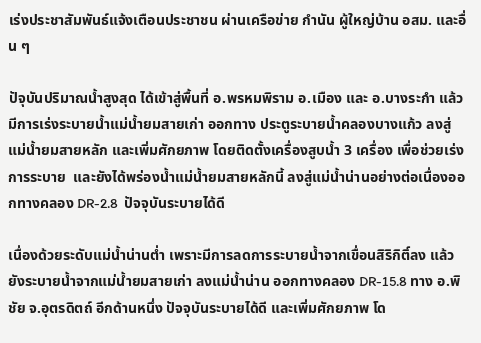เร่งประชาสัมพันธ์แจ้งเตือนประชาชน ผ่านเครือข่าย กำนัน ผู้ใหญ่บ้าน อสม. และอื่น ๆ

ปัจุบันปริมาณน้ำสูงสุด ได้เข้าสู่พื้นที่ อ.พรหมพิราม อ.เมือง และ อ.บางระกำ แล้ว มีการเร่งระบายน้ำแม่น้ำยมสายเก่า ออกทาง ประตูระบายน้ำคลองบางแก้ว ลงสู่แม่น้ำยมสายหลัก และเพิ่มศักยภาพ โดยติดตั้งเครื่องสูบน้ำ 3 เครื่อง เพื่อช่วยเร่งการระบาย  และยังได้พร่องน้ำแม่น้ำยมสายหลักนี้ ลงสู่แม่น้ำน่านอย่างต่อเนื่องออกทางคลอง DR-2.8  ปัจจุบันระบายได้ดี

เนื่องด้วยระดับแม่น้ำน่านต่ำ เพราะมีการลดการระบายน้ำจากเขื่อนสิริกิติ์ลง แล้วยังระบายน้ำจากแม่น้ำยมสายเก่า ลงแม่น้ำน่าน ออกทางคลอง DR-15.8 ทาง อ.พิชัย จ.อุตรดิตถ์ อีกด้านหนึ่ง ปัจจุบันระบายได้ดี และเพิ่มศักยภาพ โด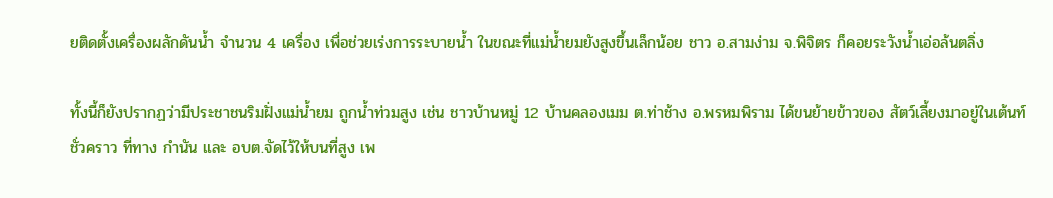ยติดตั้งเครื่องผลักดันน้ำ จำนวน 4 เครื่อง เพื่อช่วยเร่งการระบายน้ำ ในขณะที่แม่น้ำยมยังสูงขึ้นเล็กน้อย ชาว อ.สามง่าม จ.พิจิตร ก็คอยระวังน้ำเอ่อล้นตลิ่ง

ทั้งนี้ก็ยังปรากฏว่ามีประชาชนริมฝั่งแม่น้ำยม ถูกน้ำท่วมสูง เช่น ชาวบ้านหมู่ 12 บ้านคลองเมม ต.ท่าช้าง อ.พรหมพิราม ได้ขนย้ายข้าวของ สัตว์เลี้ยงมาอยู่ในเต้นท์ชั่วคราว ที่ทาง กำนัน และ อบต.จัดไว้ให้บนที่สูง เพ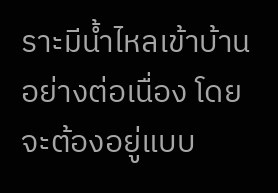ราะมีน้ำไหลเข้าบ้านอย่างต่อเนื่อง โดยจะต้องอยู่แบบ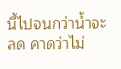นี้ไปจนกว่าน้ำจะลด คาดว่าไม่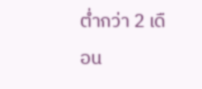ต่ำกว่า 2 เดือน